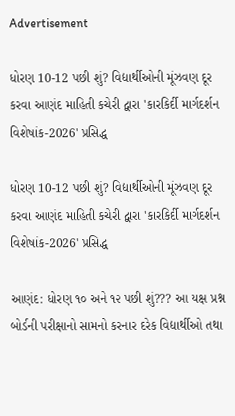Advertisement

ધોરણ 10-12 પછી શું? વિદ્યાર્થીઓની મૂંઝવણ દૂર કરવા આણંદ માહિતી કચેરી દ્વારા 'કારકિર્દી માર્ગદર્શન વિશેષાંક-2026' પ્રસિદ્ધ

ધોરણ 10-12 પછી શું? વિદ્યાર્થીઓની મૂંઝવણ દૂર કરવા આણંદ માહિતી કચેરી દ્વારા 'કારકિર્દી માર્ગદર્શન વિશેષાંક-2026' પ્રસિદ્ધ

આણંદ: ધોરણ ૧૦ અને ૧૨ પછી શું??? આ યક્ષ પ્રશ્ન બોર્ડની પરીક્ષાનો સામનો કરનાર દરેક વિદ્યાર્થીઓ તથા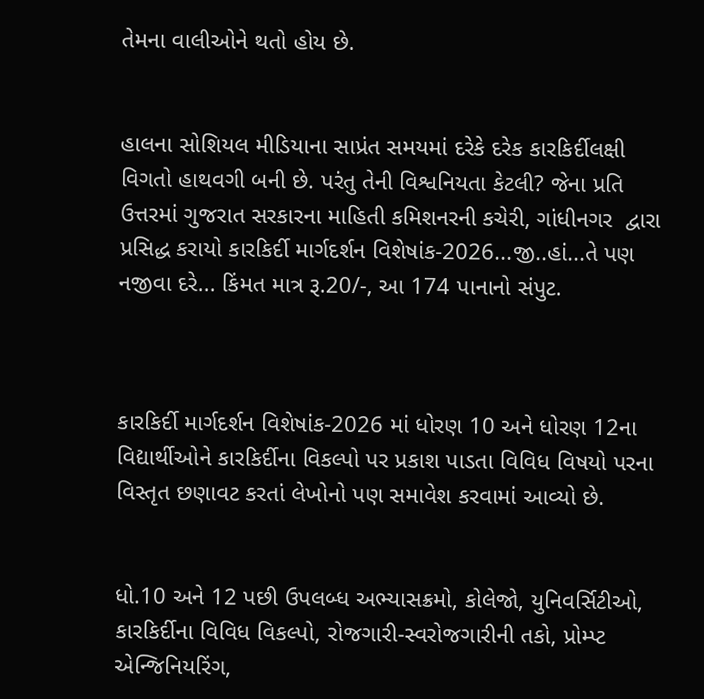તેમના વાલીઓને થતો હોય છે.


હાલના સોશિયલ મીડિયાના સાપ્રંત સમયમાં દરેકે દરેક કારકિર્દીલક્ષી વિગતો હાથવગી બની છે. પરંતુ તેની વિશ્વનિયતા કેટલી? જેના પ્રતિ ઉત્તરમાં ગુજરાત સરકારના માહિતી કમિશનરની કચેરી, ગાંધીનગર  દ્વારા પ્રસિદ્ધ કરાયો કારકિર્દી માર્ગદર્શન વિશેષાંક-2026...જી..હાં...તે પણ નજીવા દરે... કિંમત માત્ર રૂ.20/-, આ 174 પાનાનો સંપુટ.



કારકિર્દી માર્ગદર્શન વિશેષાંક-2026 માં ધોરણ 10 અને ધોરણ 12ના વિદ્યાર્થીઓને કારકિર્દીના વિકલ્પો પર પ્રકાશ પાડતા વિવિધ વિષયો પરના વિસ્તૃત છણાવટ કરતાં લેખોનો પણ સમાવેશ કરવામાં આવ્યો છે.


ધો.10 અને 12 પછી ઉપલબ્ધ અભ્યાસક્રમો, કોલેજો, યુનિવર્સિટીઓ, કારકિર્દીના વિવિધ વિકલ્પો, રોજગારી-સ્વરોજગારીની તકો, પ્રોમ્પ્ટ એન્જિનિયરિંગ,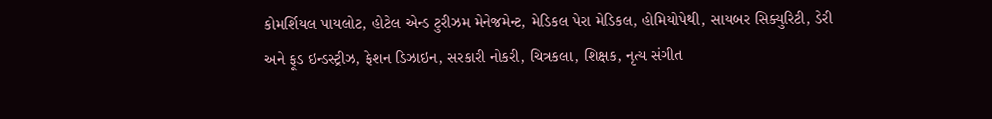કોમર્શિયલ પાયલોટ, હોટેલ એન્ડ ટુરીઝમ મેનેજમેન્ટ, મેડિકલ પેરા મેડિકલ, હોમિયોપેથી, સાયબર સિક્યુરિટી, ડેરી અને ફૂડ ઇન્ડસ્ટ્રીઝ, ફેશન ડિઝાઇન, સરકારી નોકરી, ચિત્રકલા, શિક્ષક, નૃત્ય સંગીત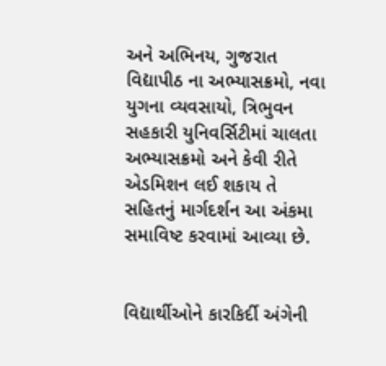અને અભિનય, ગુજરાત વિદ્યાપીઠ ના અભ્યાસક્રમો, નવા યુગના વ્યવસાયો, ત્રિભુવન સહકારી યુનિવર્સિટીમાં ચાલતા અભ્યાસક્રમો અને કેવી રીતે એડમિશન લઈ શકાય તે સહિતનું માર્ગદર્શન આ અંકમા સમાવિષ્ટ કરવામાં આવ્યા છે.


વિદ્યાર્થીઓને કારકિર્દી અંગેની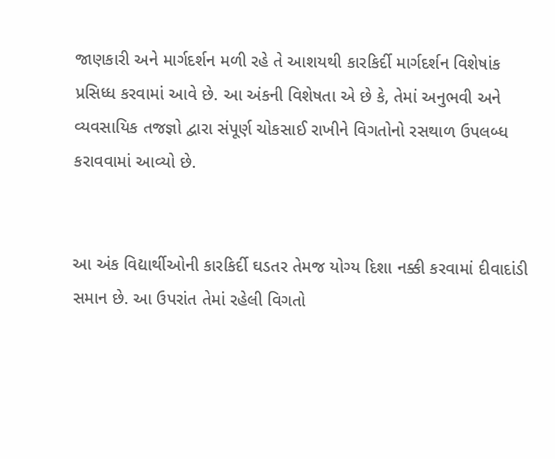જાણકારી અને માર્ગદર્શન મળી રહે તે આશયથી કારકિર્દી માર્ગદર્શન વિશેષાંક પ્રસિધ્ધ કરવામાં આવે છે. આ અંકની વિશેષતા એ છે કે, તેમાં અનુભવી અને વ્યવસાયિક તજજ્ઞો દ્વારા સંપૂર્ણ ચોકસાઈ રાખીને વિગતોનો રસથાળ ઉપલબ્ધ કરાવવામાં આવ્યો છે.


આ અંક વિદ્યાર્થીઓની કારકિર્દી ઘડતર તેમજ યોગ્ય દિશા નક્કી કરવામાં દીવાદાંડી સમાન છે. આ ઉપરાંત તેમાં રહેલી વિગતો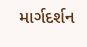માર્ગદર્શન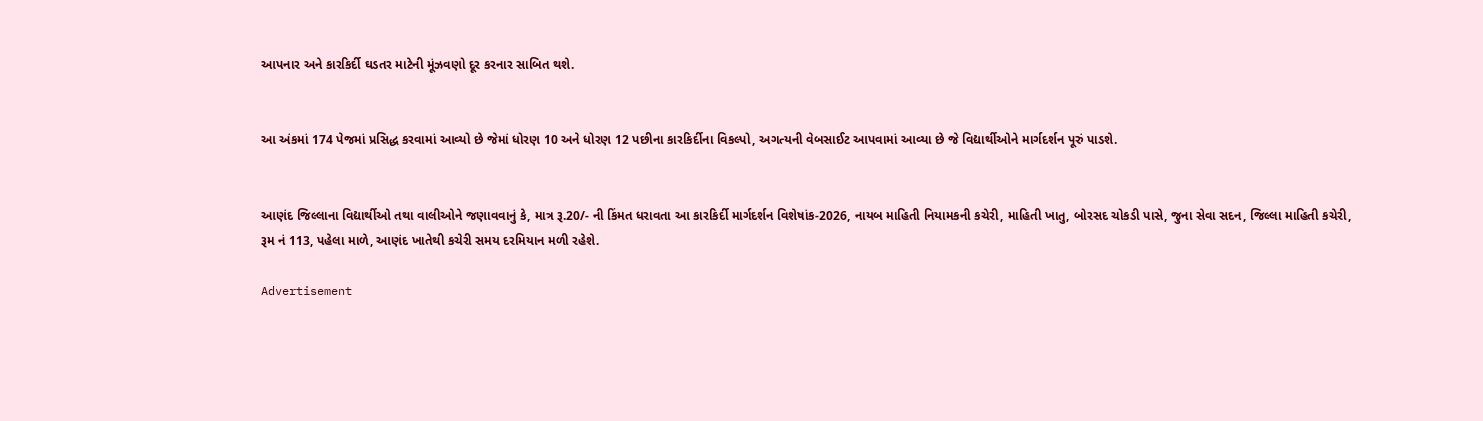આપનાર અને કારકિર્દી ઘડતર માટેની મૂંઝવણો દૂર કરનાર સાબિત થશે.


આ અંકમાં 174 પેજમાં પ્રસિદ્ધ કરવામાં આવ્યો છે જેમાં ધોરણ 10 અને ધોરણ 12 પછીના કારકિર્દીના વિકલ્પો, અગત્યની વેબસાઈટ આપવામાં આવ્યા છે જે વિદ્યાર્થીઓને માર્ગદર્શન પૂરું પાડશે.


આણંદ જિલ્લાના વિદ્યાર્થીઓ તથા વાલીઓને જણાવવાનું કે, માત્ર રૂ.20/- ની કિંમત ધરાવતા આ કારકિર્દી માર્ગદર્શન વિશેષાંક-2026, નાયબ માહિતી નિયામકની કચેરી, માહિતી ખાતુ, બોરસદ ચોકડી પાસે, જુના સેવા સદન, જિલ્લા માહિતી કચેરી, રૂમ નં 113, પહેલા માળે, આણંદ ખાતેથી કચેરી સમય દરમિયાન મળી રહેશે.

Advertisement